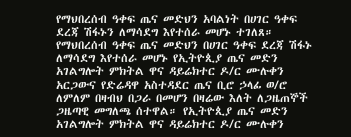የማህበረሰብ ዓቀፍ ጤና መድህን አባልነት በሀገር ዓቀፍ ደረጃ ሽፋኑን ለማሳደግ እየተሰራ መሆኑ ተገለጸ።
የማህበረሰብ ዓቀፍ ጤና መድህን በሀገር ዓቀፍ ደረጃ ሽፋኑ ለማሳደግ እየተሰራ መሆኑ የኢትዮጲያ ጤና መድን አገልግሎት ምክትል ዋና ዳይሬክተር ዶ/ር ሙሉቀን አርጋውና የድሬዳዋ አስተዳደር ጤና ቢሮ ኃላፊ ወ/ሮ ለምለም በዛብህ በጋራ በመሆን በዛሬው እለት ለጋዜጠኞች ጋዜጣዊ መግለጫ ሰተዋል። የኢትዮጲያ ጤና መድን አገልግሎት ምክትል ዋና ዳይሬክተር ዶ/ር ሙሉቀን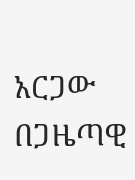አርጋው በጋዜጣዊ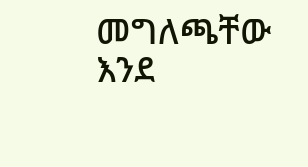መግለጫቸው እንደ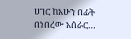ሀገር ከአሁን በፊት በነበረው አሰራር…